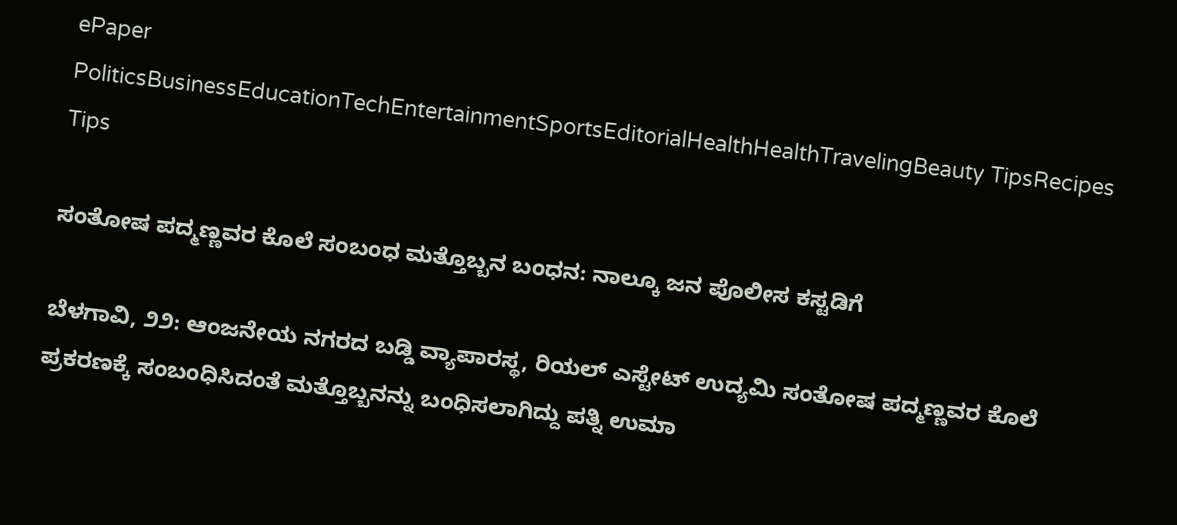ePaper
PoliticsBusinessEducationTechEntertainmentSportsEditorialHealthHealthTravelingBeauty TipsRecipes Tips

ಸಂತೋಷ ಪದ್ಮಣ್ಣವರ ಕೊಲೆ ಸಂಬಂಧ ಮತ್ತೊಬ್ಬನ ಬಂಧನ: ನಾಲ್ಕೂ ಜನ ಪೊಲೀಸ ಕಸ್ಟಡಿಗೆ

ಬೆಳಗಾವಿ, ೨೨: ಆಂಜನೇಯ ನಗರದ ಬಡ್ಡಿ ವ್ಯಾಪಾರಸ್ಥ, ರಿಯಲ್ ಎಸ್ಟೇಟ್ ಉದ್ಯಮಿ ಸಂತೋಷ ಪದ್ಮಣ್ಣವರ ಕೊಲೆ ಪ್ರಕರಣಕ್ಕೆ ಸಂಬಂಧಿಸಿದಂತೆ ಮತ್ತೊಬ್ಬನನ್ನು ಬಂಧಿಸಲಾಗಿದ್ದು ಪತ್ನಿ ಉಮಾ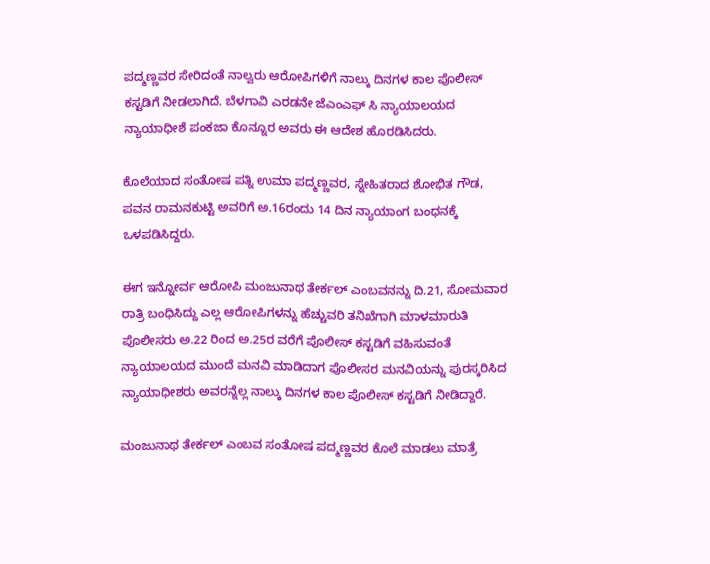ಪದ್ಮಣ್ಣವರ ಸೇರಿದಂತೆ ನಾಲ್ವರು ಆರೋಪಿಗಳಿಗೆ ನಾಲ್ಕು ದಿನಗಳ ಕಾಲ ಪೊಲೀಸ್ ಕಸ್ಟಡಿಗೆ ನೀಡಲಾಗಿದೆ. ಬೆಳಗಾವಿ ಎರಡನೇ ಜೆಎಂಎಫ್ ಸಿ ನ್ಯಾಯಾಲಯದ ನ್ಯಾಯಾಧೀಶೆ ಪಂಕಜಾ ಕೊನ್ನೂರ ಅವರು ಈ ಆದೇಶ ಹೊರಡಿಸಿದರು.

ಕೊಲೆಯಾದ ಸಂತೋಷ ಪತ್ನಿ ಉಮಾ ಪದ್ಮಣ್ಣವರ, ಸ್ನೇಹಿತರಾದ ಶೋಭಿತ ಗೌಡ, ಪವನ ರಾಮನಕುಟ್ಟಿ ಅವರಿಗೆ ಅ.16ರಂದು 14 ದಿನ ನ್ಯಾಯಾಂಗ ಬಂಧನಕ್ಕೆ ಒಳಪಡಿಸಿದ್ದರು‌.

ಈಗ ಇನ್ನೋರ್ವ ಆರೋಪಿ ಮಂಜುನಾಥ ತೇರ್ಕಲ್ ಎಂಬವನನ್ನು ದಿ.21, ಸೋಮವಾರ ರಾತ್ರಿ ಬಂಧಿಸಿದ್ದು ಎಲ್ಲ ಆರೋಪಿಗಳನ್ನು ಹೆಚ್ಚುವರಿ ತನಿಖೆಗಾಗಿ ಮಾಳಮಾರುತಿ ಪೊಲೀಸರು ಅ.22 ರಿಂದ ಅ.25ರ ವರೆಗೆ ಪೊಲೀಸ್ ಕಸ್ಟಡಿಗೆ ವಹಿಸುವಂತೆ ನ್ಯಾಯಾಲಯದ ಮುಂದೆ ಮನವಿ ಮಾಡಿದಾಗ ಪೊಲೀಸರ ಮನವಿಯನ್ನು ಪುರಸ್ಕರಿಸಿದ ನ್ಯಾಯಾಧೀಶರು ಅವರನ್ನೆಲ್ಲ ನಾಲ್ಕು ದಿನಗಳ ಕಾಲ ಪೊಲೀಸ್ ಕಸ್ಟಡಿಗೆ ನೀಡಿದ್ದಾರೆ.

ಮಂಜುನಾಥ ತೇರ್ಕಲ್ ಎಂಬವ ಸಂತೋಷ ಪದ್ಮಣ್ಣವರ ಕೊಲೆ ಮಾಡಲು ಮಾತ್ರೆ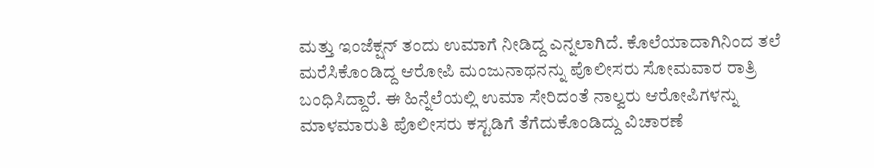ಮತ್ತು ಇಂಜೆಕ್ಷನ್‌ ತಂದು ಉಮಾಗೆ ನೀಡಿದ್ದ ಎನ್ನಲಾಗಿದೆ. ಕೊಲೆಯಾದಾಗಿನಿಂದ ತಲೆ ಮರೆಸಿಕೊಂಡಿದ್ದ ಆರೋಪಿ ಮಂಜುನಾಥನನ್ನು ಪೊಲೀಸರು ಸೋಮವಾರ ರಾತ್ರಿ ಬಂಧಿಸಿದ್ದಾರೆ. ಈ ಹಿನ್ನೆಲೆಯಲ್ಲಿ ಉಮಾ ಸೇರಿದಂತೆ ನಾಲ್ವರು ಆರೋಪಿಗಳನ್ನು ಮಾಳಮಾರುತಿ ಪೊಲೀಸರು ಕಸ್ಟಡಿಗೆ ತೆಗೆದುಕೊಂಡಿದ್ದು ವಿಚಾರಣೆ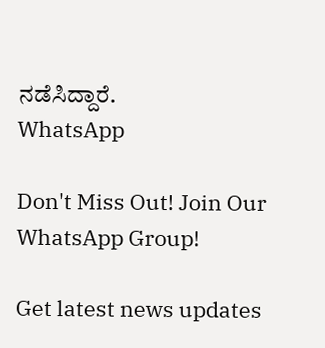ನಡೆಸಿದ್ದಾರೆ.
WhatsApp

Don't Miss Out! Join Our WhatsApp Group!

Get latest news updates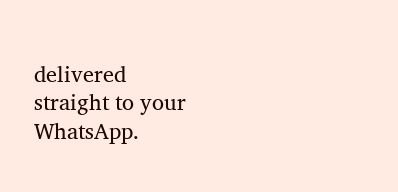delivered straight to your WhatsApp.